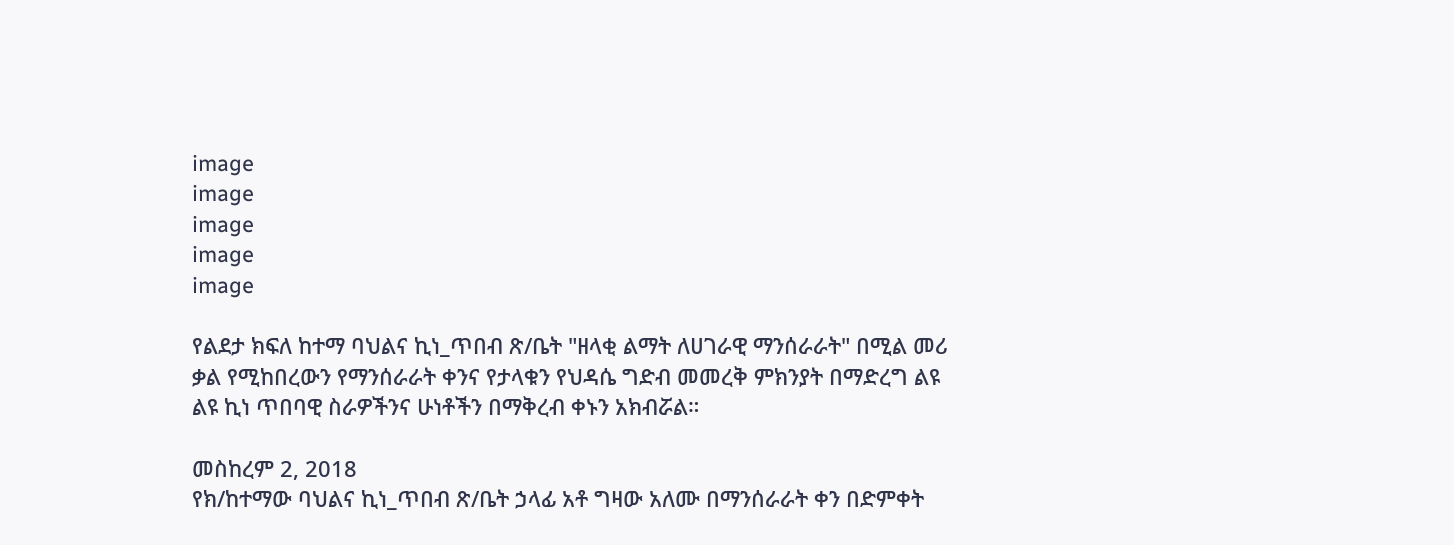image
image
image
image
image

የልደታ ክፍለ ከተማ ባህልና ኪነ_ጥበብ ጽ/ቤት "ዘላቂ ልማት ለሀገራዊ ማንሰራራት" በሚል መሪ ቃል የሚከበረውን የማንሰራራት ቀንና የታላቁን የህዳሴ ግድብ መመረቅ ምክንያት በማድረግ ልዩ ልዩ ኪነ ጥበባዊ ስራዎችንና ሁነቶችን በማቅረብ ቀኑን አክብሯል።

መስከረም 2, 2018
የክ/ከተማው ባህልና ኪነ_ጥበብ ጽ/ቤት ኃላፊ አቶ ግዛው አለሙ በማንሰራራት ቀን በድምቀት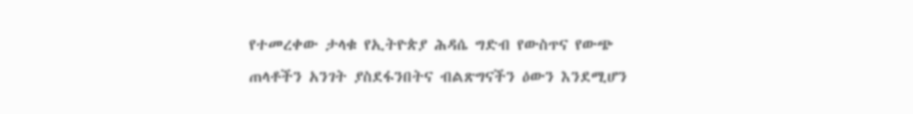የተመረቀው ታላቁ የኢትዮጵያ ሕዳሴ ግድብ የውስጥና የውጭ ጠላቶችን አንገት ያስደፋንበትና ብልጽግናችን ዕውን እንደሚሆን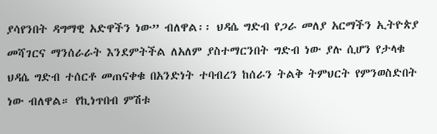ያሳየንበት ዳግማዊ አድዋችን ነው” ብለዋል፡፡ ህዳሴ ግድብ የጋራ መለያ አርማችን ኢትዮጵያ መሻገርና ማንሰራራት እንደምትችል ለአለም ያስተማርንበት ግድብ ነው ያሉ ሲሆን የታላቁ ህዳሴ ግድብ ተሰርቶ መጠናቀቁ በአንድነት ተባብረን ከሰራን ትልቅ ትምህርት የምንወስድበት ነው ብለዋል። የኪነጥበብ ምሽቱ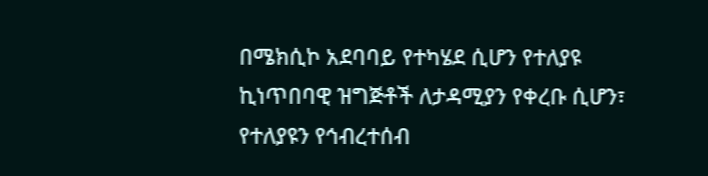በሜክሲኮ አደባባይ የተካሄደ ሲሆን የተለያዩ ኪነጥበባዊ ዝግጅቶች ለታዳሚያን የቀረቡ ሲሆን፣ የተለያዩን የኅብረተሰብ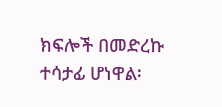ክፍሎች በመድረኩ ተሳታፊ ሆነዋል፡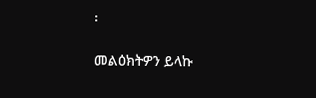፡

መልዕክትዎን ይላኩ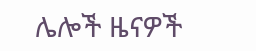ሌሎች ዜናዎች